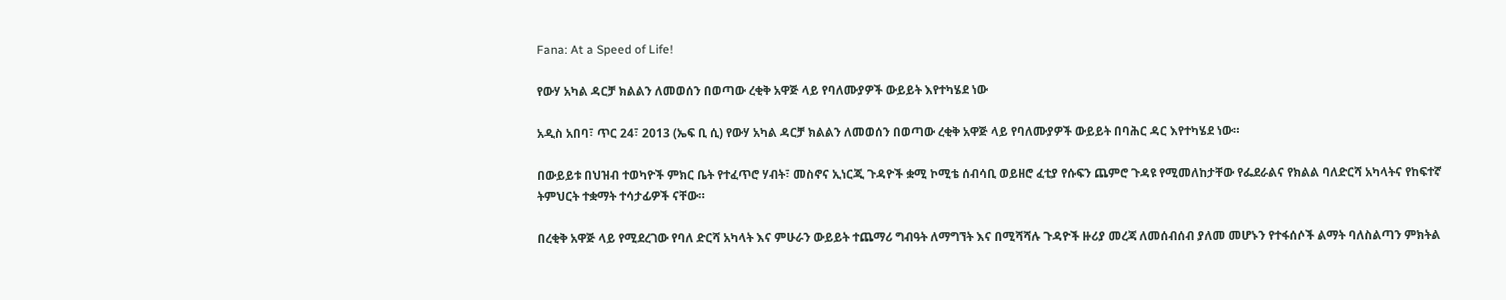Fana: At a Speed of Life!

የውሃ አካል ዳርቻ ክልልን ለመወሰን በወጣው ረቂቅ አዋጅ ላይ የባለሙያዎች ውይይት እየተካሄደ ነው

አዲስ አበባ፣ ጥር 24፣ 2013 (ኤፍ ቢ ሲ) የውሃ አካል ዳርቻ ክልልን ለመወሰን በወጣው ረቂቅ አዋጅ ላይ የባለሙያዎች ውይይት በባሕር ዳር እየተካሄደ ነው።

በውይይቱ በህዝብ ተወካዮች ምክር ቤት የተፈጥሮ ሃብት፣ መስኖና ኢነርጂ ጉዳዮች ቋሚ ኮሚቴ ሰብሳቢ ወይዘሮ ፈቲያ የሱፍን ጨምሮ ጉዳዩ የሚመለከታቸው የፌደራልና የክልል ባለድርሻ አካላትና የከፍተኛ ትምህርት ተቋማት ተሳታፊዎች ናቸው።

በረቂቅ አዋጅ ላይ የሚደረገው የባለ ድርሻ አካላት እና ምሁራን ውይይት ተጨማሪ ግብዓት ለማግኘት እና በሚሻሻሉ ጉዳዮች ዙሪያ መረጃ ለመሰብሰብ ያለመ መሆኑን የተፋሰሶች ልማት ባለስልጣን ምክትል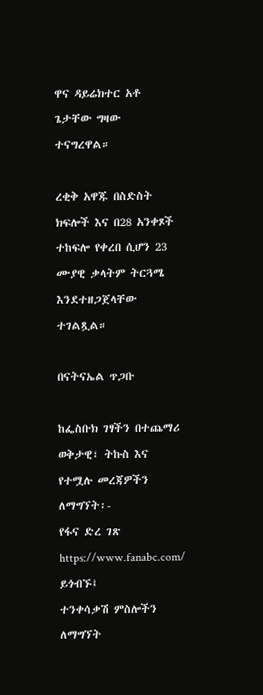ዋና ዳይሬክተር አቶ ጌታቸው ግዛው ተናግረዋል።

ረቂቅ አዋጁ በስድስት ክፍሎች እና በ28 አንቀጾች ተከፍሎ የቀረበ ሲሆን 23 ሙያዊ ቃላትም ትርጓሜ እንደተዘጋጀላቸው ተገልጿል።

በናትናኤል ጥጋቡ

ከፌስቡክ ገፃችን በተጨማሪ ወቅታዊ፣ ትኩስ እና የተሟሉ መረጃዎችን ለማግኘት፡-
የፋና ድረ ገጽ https://www.fanabc.com/ ይጎብኙ፤
ተንቀሳቃሽ ምስሎችን ለማግኘት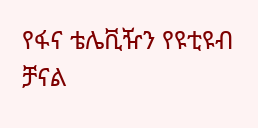የፋና ቴሌቪዥን የዩቲዩብ ቻናል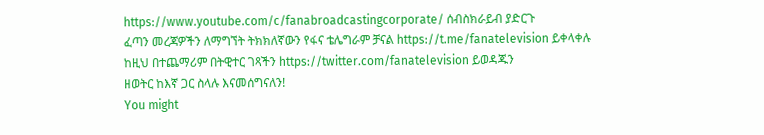https://www.youtube.com/c/fanabroadcastingcorporate/ ሰብስክራይብ ያድርጉ
ፈጣን መረጃዎችን ለማግኘት ትክክለኛውን የፋና ቴሌግራም ቻናል https://t.me/fanatelevision ይቀላቀሉ
ከዚህ በተጨማሪም በትዊተር ገጻችን https://twitter.com/fanatelevision ይወዳጁን
ዘወትር ከእኛ ጋር ስላሉ እናመሰግናለን!
You might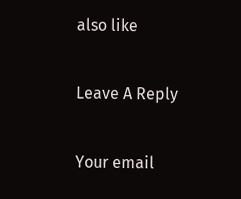also like

Leave A Reply

Your email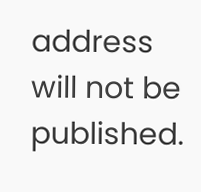address will not be published.